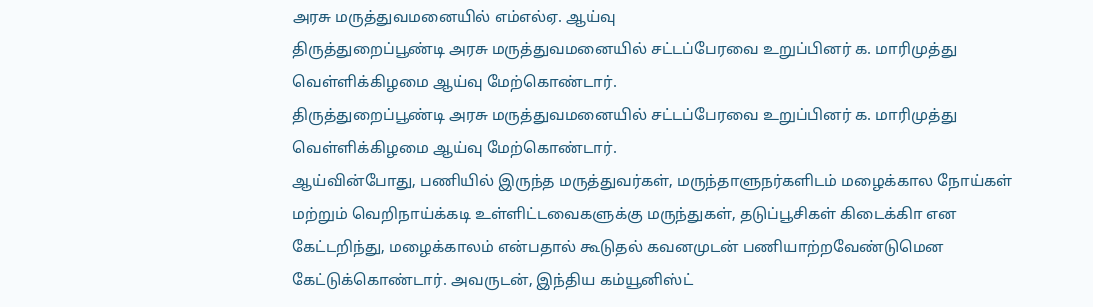அரசு மருத்துவமனையில் எம்எல்ஏ. ஆய்வு
திருத்துறைப்பூண்டி அரசு மருத்துவமனையில் சட்டப்பேரவை உறுப்பினர் க. மாரிமுத்து வெள்ளிக்கிழமை ஆய்வு மேற்கொண்டார்.
திருத்துறைப்பூண்டி அரசு மருத்துவமனையில் சட்டப்பேரவை உறுப்பினர் க. மாரிமுத்து வெள்ளிக்கிழமை ஆய்வு மேற்கொண்டார்.
ஆய்வின்போது, பணியில் இருந்த மருத்துவர்கள், மருந்தாளுநர்களிடம் மழைக்கால நோய்கள் மற்றும் வெறிநாய்க்கடி உள்ளிட்டவைகளுக்கு மருந்துகள், தடுப்பூசிகள் கிடைக்கிா என கேட்டறிந்து, மழைக்காலம் என்பதால் கூடுதல் கவனமுடன் பணியாற்றவேண்டுமென கேட்டுக்கொண்டார். அவருடன், இந்திய கம்யூனிஸ்ட்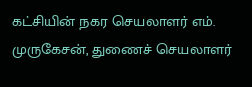கட்சியின் நகர செயலாளர் எம். முருகேசன், துணைச் செயலாளர்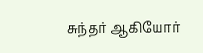சுந்தர் ஆகியோர்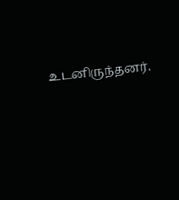உடனிருந்தனர்.